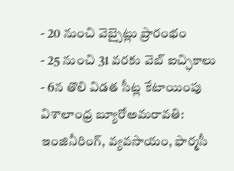- 20 నుంచి వెబ్సైట్లు ప్రారంభం
- 25 నుంచి 31 వరకు వెబ్ ఐచ్ఛికాలు
- 6న తొలి విడత సీట్ల కేటాయింపు
విశాలాంధ్ర బ్యూరోఅమరావతి: ఇంజినీరింగ్, వ్యవసాయం, ఫార్మసీ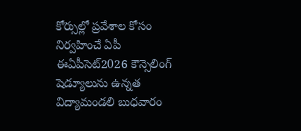కోర్సుల్లో ప్రవేశాల కోసం నిర్వహించే ఏపీ ఈఏపీసెట్2026 కౌన్సెలింగ్ షెడ్యూలును ఉన్నత విద్యామండలి బుధవారం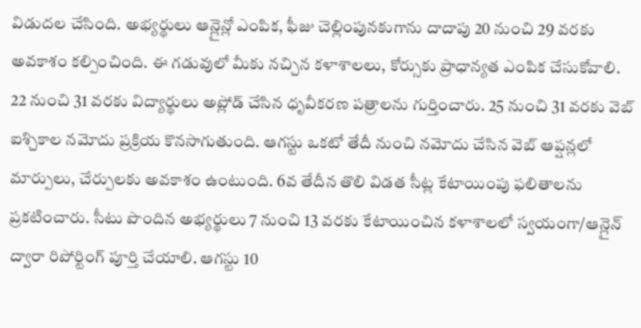విడుదల చేసింది. అభ్యర్థులు ఆన్లైన్లో ఎంపిక, ఫీజు చెల్లింపునకుగాను దాదాపు 20 నుంచి 29 వరకు అవకాశం కల్పించింది. ఈ గడువులో మీకు నచ్చిన కళాశాలలు, కోర్సుకు ప్రాధాన్యత ఎంపిక చేసుకోవాలి. 22 నుంచి 31 వరకు విద్యార్థులు అప్లోడ్ చేసిన ధృవీకరణ పత్రాలను గుర్తించారు. 25 నుంచి 31 వరకు వెబ్ ఐశ్చికాల నమోదు ప్రక్రియ కొనసాగుతుంది. ఆగస్టు ఒకటో తేదీ నుంచి నమోదు చేసిన వెబ్ ఆప్షన్లలో మార్పులు, చేర్పులకు అవకాశం ఉంటుంది. 6వ తేదీన తొలి విడత సీట్ల కేటాయింపు ఫలితాలను ప్రకటించారు. సీటు పొందిన అభ్యర్థులు 7 నుంచి 13 వరకు కేటాయించిన కళాశాలలో స్వయంగా/ఆన్లైన్ ద్వారా రిపోర్టింగ్ పూర్తి చేయాలి. ఆగస్టు 10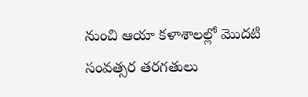నుంచి ఆయా కళాశాలల్లో మొదటి సంవత్సర తరగతులు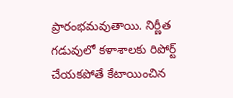ప్రారంభమవుతాయి. నిర్ణీత గడువులో కళాశాలకు రిపోర్ట్ చేయకపోతే కేటాయించిన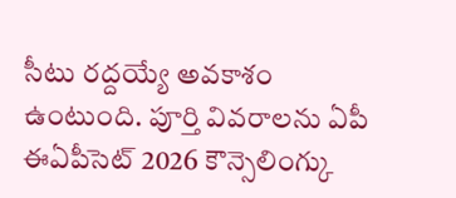సీటు రద్దయ్యే అవకాశం ఉంటుంది. పూర్తి వివరాలను ఏపీ ఈఏపీసెట్ 2026 కౌన్సెలింగ్కు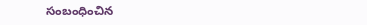సంబంధించిన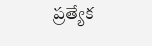ప్రత్యేక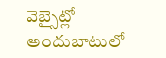వెబ్సైట్లో అందుబాటులో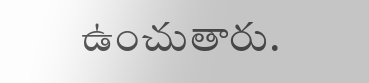ఉంచుతారు.